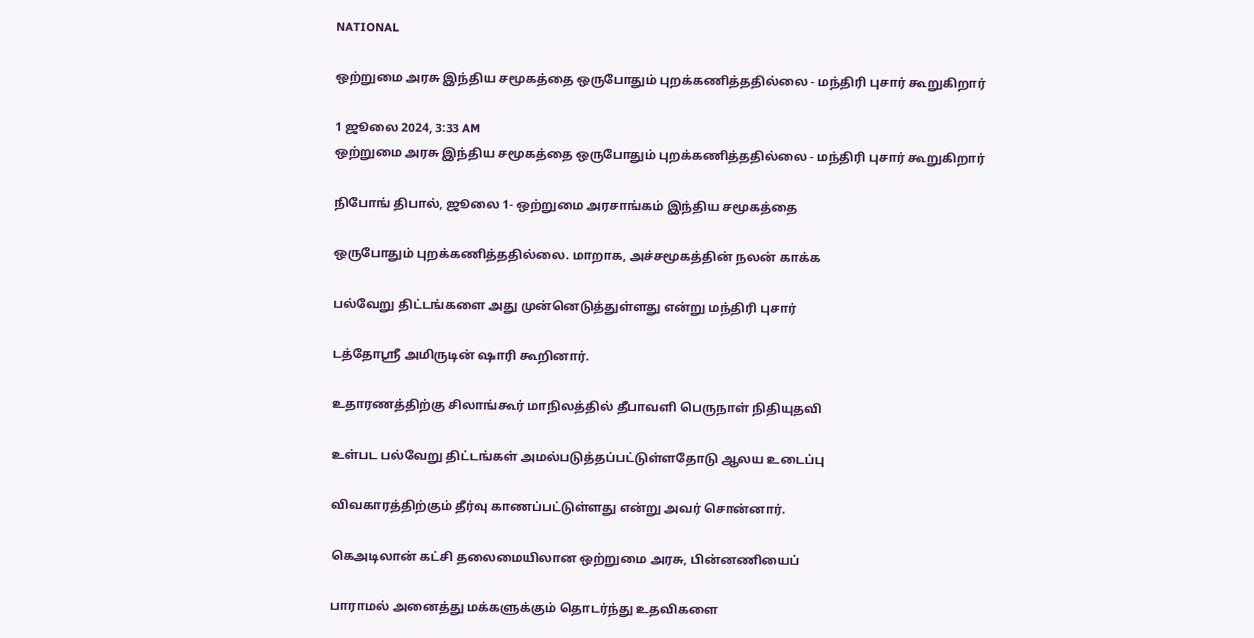NATIONAL

ஒற்றுமை அரசு இந்திய சமூகத்தை ஒருபோதும் புறக்கணித்ததில்லை - மந்திரி புசார் கூறுகிறார்

1 ஜூலை 2024, 3:33 AM
ஒற்றுமை அரசு இந்திய சமூகத்தை ஒருபோதும் புறக்கணித்ததில்லை - மந்திரி புசார் கூறுகிறார்

நிபோங் திபால், ஜூலை 1- ஒற்றுமை அரசாங்கம் இந்திய சமூகத்தை

ஒருபோதும் புறக்கணித்ததில்லை. மாறாக, அச்சமூகத்தின் நலன் காக்க

பல்வேறு திட்டங்களை அது முன்னெடுத்துள்ளது என்று மந்திரி புசார்

டத்தோஸ்ரீ அமிருடின் ஷாரி கூறினார்.

உதாரணத்திற்கு சிலாங்கூர் மாநிலத்தில் தீபாவளி பெருநாள் நிதியுதவி

உள்பட பல்வேறு திட்டங்கள் அமல்படுத்தப்பட்டுள்ளதோடு ஆலய உடைப்பு

விவகாரத்திற்கும் தீர்வு காணப்பட்டுள்ளது என்று அவர் சொன்னார்.

கெஅடிலான் கட்சி தலைமையிலான ஒற்றுமை அரசு, பின்னணியைப்

பாராமல் அனைத்து மக்களுக்கும் தொடர்ந்து உதவிகளை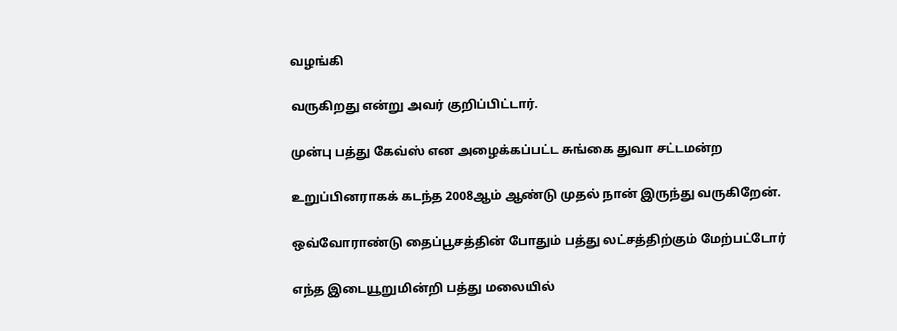வழங்கி

வருகிறது என்று அவர் குறிப்பிட்டார்.

முன்பு பத்து கேவ்ஸ் என அழைக்கப்பட்ட சுங்கை துவா சட்டமன்ற

உறுப்பினராகக் கடந்த 2008ஆம் ஆண்டு முதல் நான் இருந்து வருகிறேன்.

ஒவ்வோராண்டு தைப்பூசத்தின் போதும் பத்து லட்சத்திற்கும் மேற்பட்டோர்

எந்த இடையூறுமின்றி பத்து மலையில்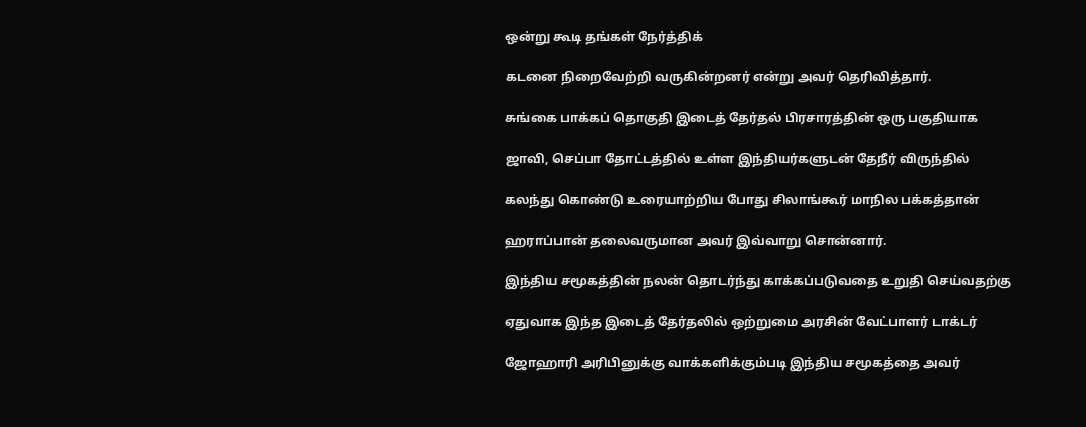ஒன்று கூடி தங்கள் நேர்த்திக்

கடனை நிறைவேற்றி வருகின்றனர் என்று அவர் தெரிவித்தார்.

சுங்கை பாக்கப் தொகுதி இடைத் தேர்தல் பிரசாரத்தின் ஒரு பகுதியாக

ஜாவி, செப்பா தோட்டத்தில் உள்ள இந்தியர்களுடன் தேநீர் விருந்தில்

கலந்து கொண்டு உரையாற்றிய போது சிலாங்கூர் மாநில பக்கத்தான்

ஹராப்பான் தலைவருமான அவர் இவ்வாறு சொன்னார்.

இந்திய சமூகத்தின் நலன் தொடர்ந்து காக்கப்படுவதை உறுதி செய்வதற்கு

ஏதுவாக இந்த இடைத் தேர்தலில் ஒற்றுமை அரசின் வேட்பாளர் டாக்டர்

ஜோஹாரி அரிபினுக்கு வாக்களிக்கும்படி இந்திய சமூகத்தை அவர்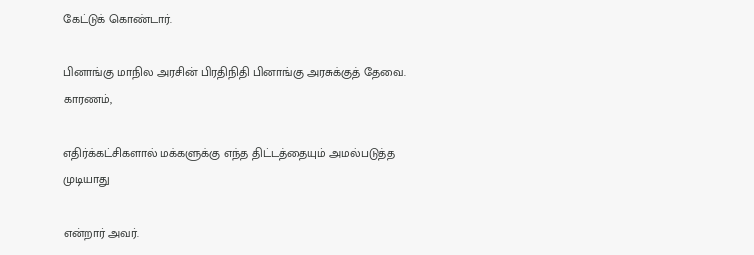கேட்டுக் கொண்டார்.

பினாங்கு மாநில அரசின் பிரதிநிதி பினாங்கு அரசுக்குத் தேவை. காரணம்,

எதிர்க்கட்சிகளால் மக்களுக்கு எந்த திட்டத்தையும் அமல்படுத்த முடியாது

என்றார் அவர்.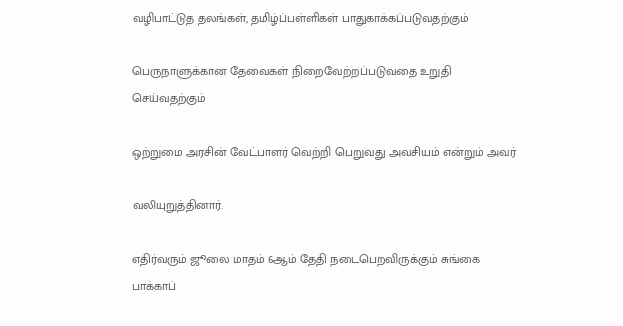வழிபாட்டுத தலங்கள், தமிழ்ப்பள்ளிகள் பாதுகாக்கப்படுவதற்கும்

பெருநாளுக்கான தேவைகள் நிறைவேற்றப்படுவதை உறுதி செய்வதற்கும்

ஒற்றுமை அரசின் வேட்பாளர் வெற்றி பெறுவது அவசியம் என்றும் அவர்

வலியுறுத்தினார்.

எதிர்வரும் ஜூலை மாதம் 6ஆம் தேதி நடைபெறவிருக்கும் சுங்கை பாக்காப்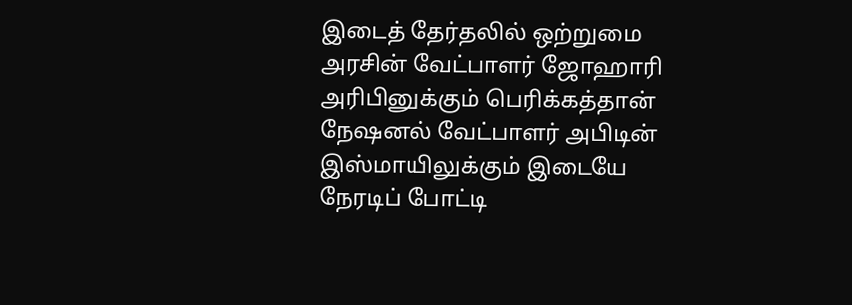இடைத் தேர்தலில் ஒற்றுமை அரசின் வேட்பாளர் ஜோஹாரி அரிபினுக்கும் பெரிக்கத்தான் நேஷனல் வேட்பாளர் அபிடின் இஸ்மாயிலுக்கும் இடையே நேரடிப் போட்டி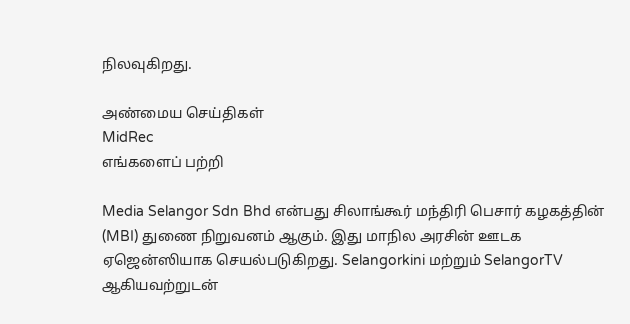நிலவுகிறது.

அண்மைய செய்திகள்
MidRec
எங்களைப் பற்றி

Media Selangor Sdn Bhd என்பது சிலாங்கூர் மந்திரி பெசார் கழகத்தின் (MBI) துணை நிறுவனம் ஆகும். இது மாநில அரசின் ஊடக ஏஜென்ஸியாக செயல்படுகிறது. Selangorkini மற்றும் SelangorTV ஆகியவற்றுடன்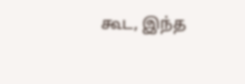கூட, இந்த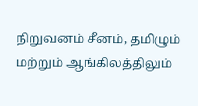நிறுவனம் சீனம், தமிழும் மற்றும் ஆங்கிலத்திலும்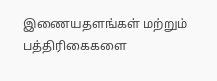இணையதளங்கள் மற்றும் பத்திரிகைகளை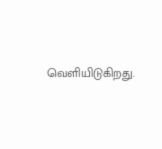வெளியிடுகிறது.